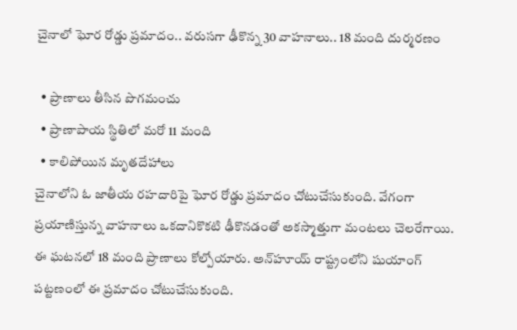చైనాలో ఘోర రోడ్డు ప్రమాదం.. వరుసగా ఢీకొన్న 30 వాహనాలు.. 18 మంది దుర్మరణం

  • ప్రాణాలు తీసిన పొగమంచు
  • ప్రాణాపాయ స్థితిలో మరో 11 మంది
  • కాలిపోయిన మృతదేహాలు
చైనాలోని ఓ జాతీయ రహదారిపై ఘోర రోడ్డు ప్రమాదం చోటుచేసుకుంది. వేగంగా ప్రయాణిస్తున్న వాహనాలు ఒకదానికొకటి ఢీకొనడంతో అకస్మాత్తుగా మంటలు చెలరేగాయి. ఈ ఘటనలో 18 మంది ప్రాణాలు కోల్పోయారు. అన్‌హూయ్ రాష్ట్రంలోని షుయాంగ్ పట్టణంలో ఈ ప్రమాదం చోటుచేసుకుంది.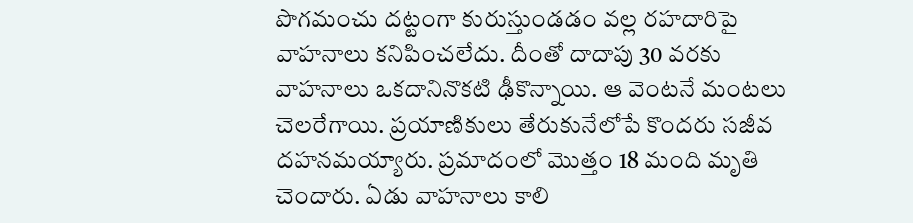పొగమంచు దట్టంగా కురుస్తుండడం వల్ల రహదారిపై వాహనాలు కనిపించలేదు. దీంతో దాదాపు 30 వరకు వాహనాలు ఒకదానినొకటి ఢీకొన్నాయి. ఆ వెంటనే మంటలు చెలరేగాయి. ప్రయాణికులు తేరుకునేలోపే కొందరు సజీవ దహనమయ్యారు. ప్రమాదంలో మొత్తం 18 మంది మృతి చెందారు. ఏడు వాహనాలు కాలి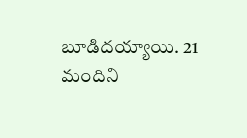బూడిదయ్యాయి. 21 మందిని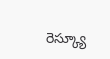రెస్క్యూ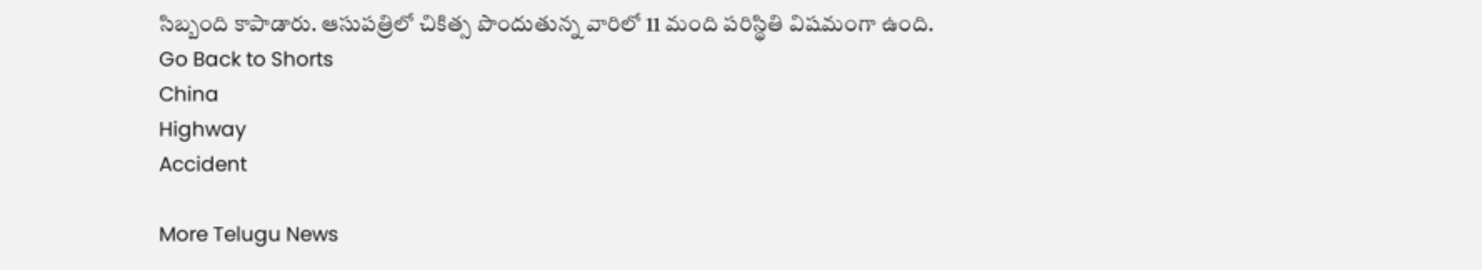సిబ్బంది కాపాడారు. ఆసుపత్రిలో చికిత్స పొందుతున్న వారిలో 11 మంది పరిస్థితి విషమంగా ఉంది.
Go Back to Shorts
China
Highway
Accident

More Telugu News